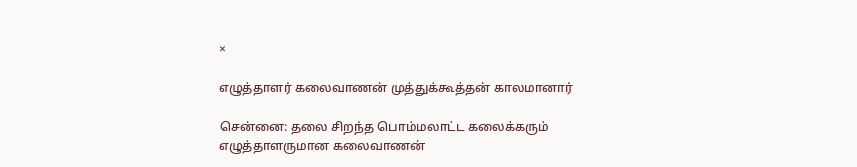×

எழுத்தாளர் கலைவாணன் முத்துக்கூத்தன் காலமானார்

சென்னை: தலை சிறந்த பொம்மலாட்ட கலைக்கரும் எழுத்தாளருமான கலைவாணன்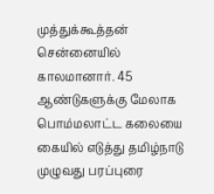முத்துக்கூத்தன் சென்னையில் காலமானார். 45 ஆண்டுகளுக்கு மேலாக பொம்மலாட்ட கலையை கையில் எடுத்து தமிழ்நாடு முழுவது பரப்புரை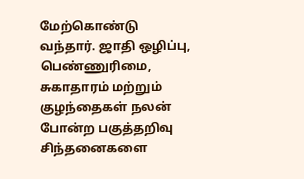மேற்கொண்டு வந்தார். ஜாதி ஒழிப்பு, பெண்ணுரிமை, சுகாதாரம் மற்றும் குழந்தைகள் நலன் போன்ற பகுத்தறிவு சிந்தனைகளை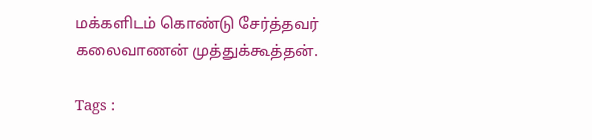மக்களிடம் கொண்டு சேர்த்தவர் கலைவாணன் முத்துக்கூத்தன்.

Tags :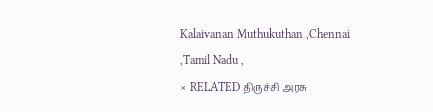Kalaivanan Muthukuthan ,Chennai ,Tamil Nadu ,
× RELATED திருச்சி அரசு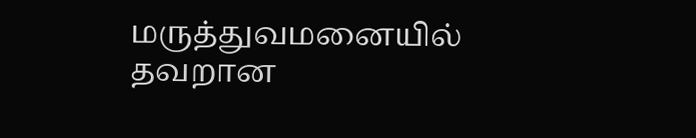மருத்துவமனையில் தவறான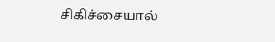சிகிச்சையால்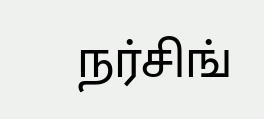நர்சிங்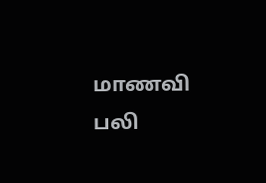மாணவி பலி